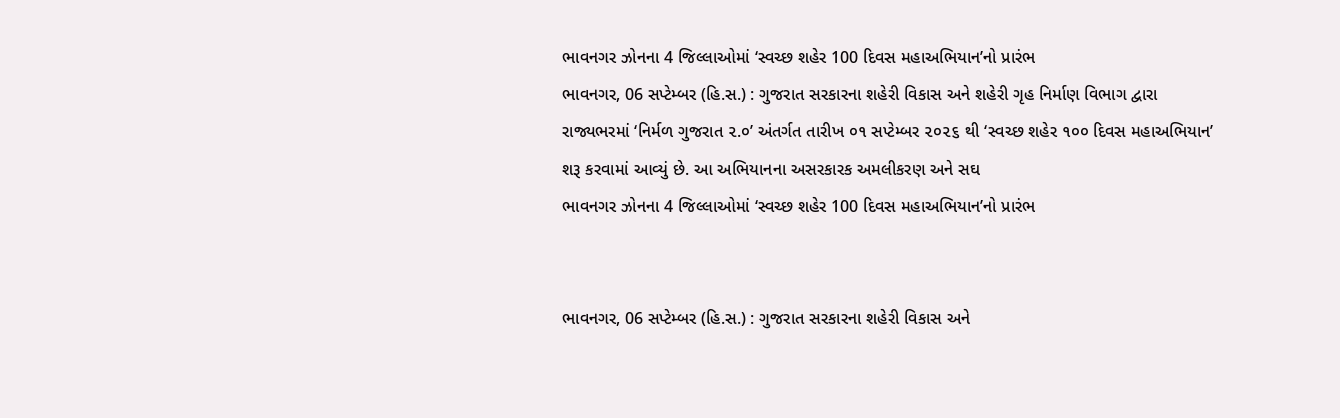ભાવનગર ઝોનના 4 જિલ્લાઓમાં ‘સ્વચ્છ શહેર 100 દિવસ મહાઅભિયાન’નો પ્રારંભ
ભાવનગર, 06 સપ્ટેમ્બર (હિ.સ.) : ગુજરાત સરકારના શહેરી વિકાસ અને શહેરી ગૃહ નિર્માણ વિભાગ દ્વારા રાજ્યભરમાં ‘નિર્મળ ગુજરાત ૨.૦’ અંતર્ગત તારીખ ૦૧ સપ્ટેમ્બર ૨૦૨૬ થી ‘સ્વચ્છ શહેર ૧૦૦ દિવસ મહાઅભિયાન’ શરૂ કરવામાં આવ્યું છે. આ અભિયાનના અસરકારક અમલીકરણ અને સઘ
ભાવનગર ઝોનના 4 જિલ્લાઓમાં ‘સ્વચ્છ શહેર 100 દિવસ મહાઅભિયાન’નો પ્રારંભ


ભાવનગર, 06 સપ્ટેમ્બર (હિ.સ.) : ગુજરાત સરકારના શહેરી વિકાસ અને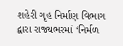શહેરી ગૃહ નિર્માણ વિભાગ દ્વારા રાજ્યભરમાં ‘નિર્મળ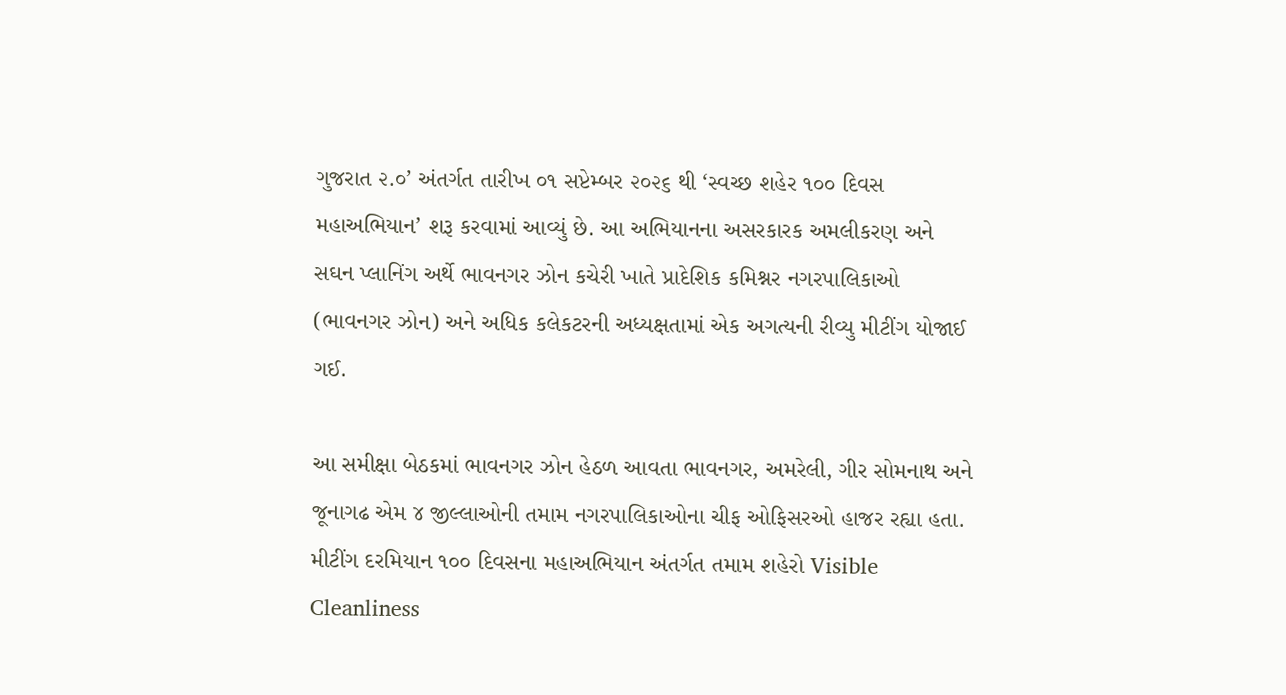ગુજરાત ૨.૦’ અંતર્ગત તારીખ ૦૧ સપ્ટેમ્બર ૨૦૨૬ થી ‘સ્વચ્છ શહેર ૧૦૦ દિવસ મહાઅભિયાન’ શરૂ કરવામાં આવ્યું છે. આ અભિયાનના અસરકારક અમલીકરણ અને સઘન પ્લાનિંગ અર્થે ભાવનગર ઝોન કચેરી ખાતે પ્રાદેશિક કમિશ્નર નગરપાલિકાઓ (ભાવનગર ઝોન) અને અધિક કલેકટરની અધ્યક્ષતામાં એક અગત્યની રીવ્યુ મીટીંગ યોજાઈ ગઈ.

આ સમીક્ષા બેઠકમાં ભાવનગર ઝોન હેઠળ આવતા ભાવનગર, અમરેલી, ગીર સોમનાથ અને જૂનાગઢ એમ ૪ જીલ્લાઓની તમામ નગરપાલિકાઓના ચીફ ઓફિસરઓ હાજર રહ્યા હતા. મીટીંગ દરમિયાન ૧૦૦ દિવસના મહાઅભિયાન અંતર્ગત તમામ શહેરો Visible Cleanliness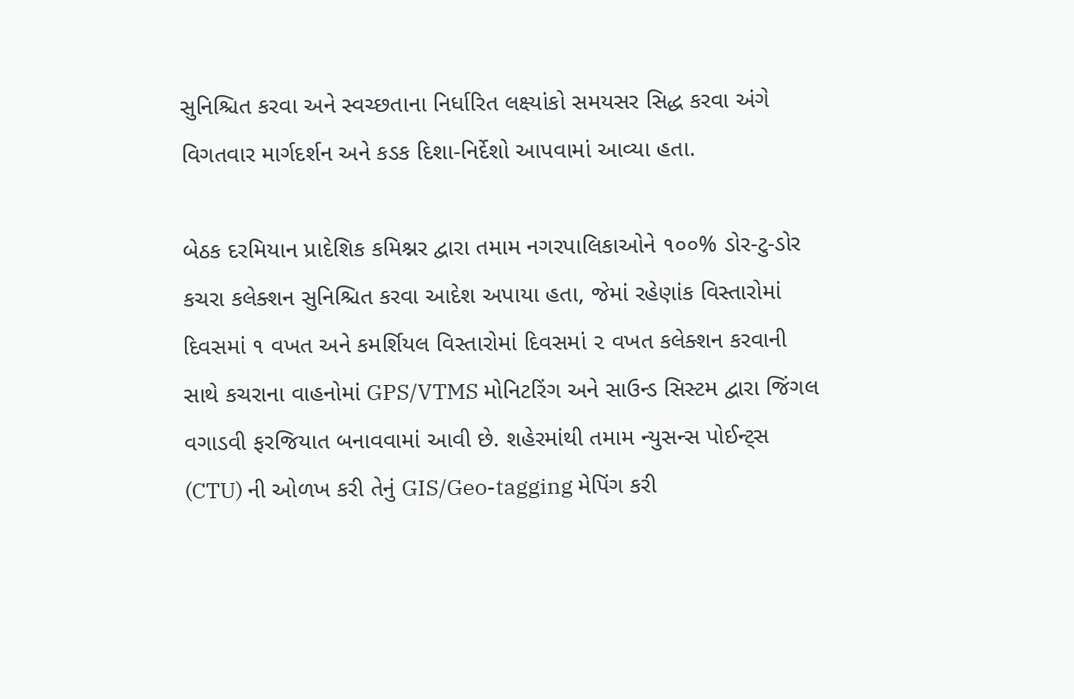સુનિશ્ચિત કરવા અને સ્વચ્છતાના નિર્ધારિત લક્ષ્યાંકો સમયસર સિદ્ધ કરવા અંગે વિગતવાર માર્ગદર્શન અને કડક દિશા-નિર્દેશો આપવામાં આવ્યા હતા.

બેઠક દરમિયાન પ્રાદેશિક કમિશ્નર દ્વારા તમામ નગરપાલિકાઓને ૧૦૦% ડોર-ટુ-ડોર કચરા કલેક્શન સુનિશ્ચિત કરવા આદેશ અપાયા હતા, જેમાં રહેણાંક વિસ્તારોમાં દિવસમાં ૧ વખત અને કમર્શિયલ વિસ્તારોમાં દિવસમાં ૨ વખત કલેક્શન કરવાની સાથે કચરાના વાહનોમાં GPS/VTMS મોનિટરિંગ અને સાઉન્ડ સિસ્ટમ દ્વારા જિંગલ વગાડવી ફરજિયાત બનાવવામાં આવી છે. શહેરમાંથી તમામ ન્યુસન્સ પોઈન્ટ્સ (CTU) ની ઓળખ કરી તેનું GIS/Geo-tagging મેપિંગ કરી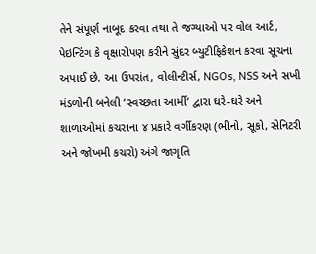તેને સંપૂર્ણ નાબૂદ કરવા તથા તે જગ્યાઓ પર વોલ આર્ટ, પેઇન્ટિંગ કે વૃક્ષારોપણ કરીને સુંદર બ્યુટીફિકેશન કરવા સૂચના અપાઈ છે. આ ઉપરાંત, વોલીન્ટીર્સ, NGOs, NSS અને સખી મંડળોની બનેલી ‘સ્વચ્છતા આર્મી’ દ્વારા ઘરે-ઘરે અને શાળાઓમાં કચરાના ૪ પ્રકારે વર્ગીકરણ (ભીનો, સૂકો, સેનિટરી અને જોખમી કચરો) અંગે જાગૃતિ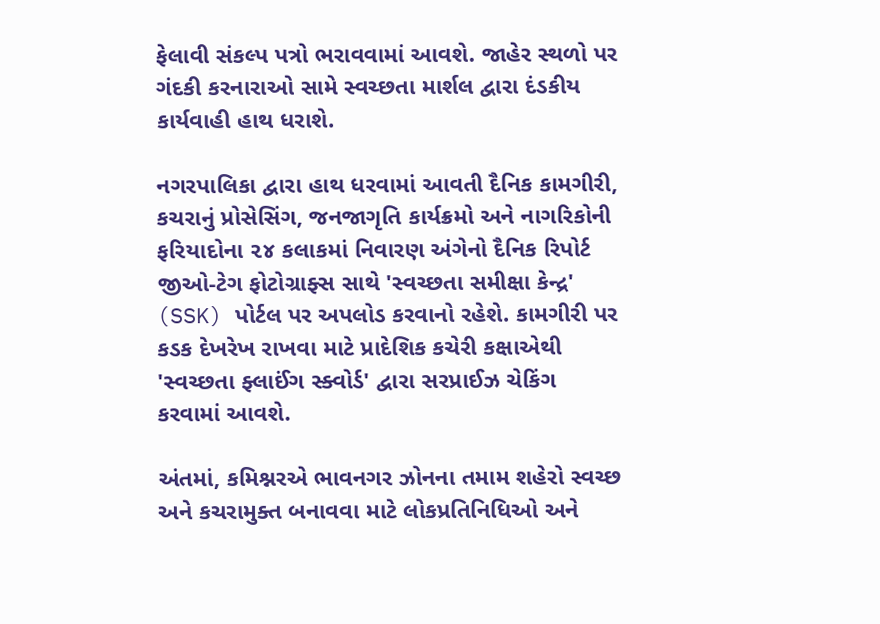ફેલાવી સંકલ્પ પત્રો ભરાવવામાં આવશે. જાહેર સ્થળો પર ગંદકી કરનારાઓ સામે સ્વચ્છતા માર્શલ દ્વારા દંડકીય કાર્યવાહી હાથ ધરાશે.

નગરપાલિકા દ્વારા હાથ ધરવામાં આવતી દૈનિક કામગીરી, કચરાનું પ્રોસેસિંગ, જનજાગૃતિ કાર્યક્રમો અને નાગરિકોની ફરિયાદોના ૨૪ કલાકમાં નિવારણ અંગેનો દૈનિક રિપોર્ટ જીઓ-ટેગ ફોટોગ્રાફ્સ સાથે 'સ્વચ્છતા સમીક્ષા કેન્દ્ર' (SSK) પોર્ટલ પર અપલોડ કરવાનો રહેશે. કામગીરી પર કડક દેખરેખ રાખવા માટે પ્રાદેશિક કચેરી કક્ષાએથી 'સ્વચ્છતા ફ્લાઈંગ સ્ક્વોર્ડ' દ્વારા સરપ્રાઈઝ ચેકિંગ કરવામાં આવશે.

અંતમાં, કમિશ્નરએ ભાવનગર ઝોનના તમામ શહેરો સ્વચ્છ અને કચરામુક્ત બનાવવા માટે લોકપ્રતિનિધિઓ અને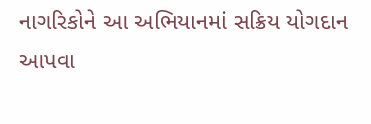નાગરિકોને આ અભિયાનમાં સક્રિય યોગદાન આપવા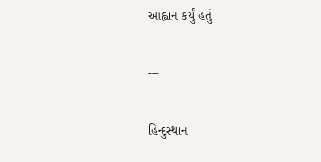આહ્વાન કર્યું હતું

---

હિન્દુસ્થાન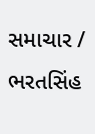સમાચાર / ભરતસિંહ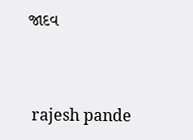જાદવ


 rajesh pande